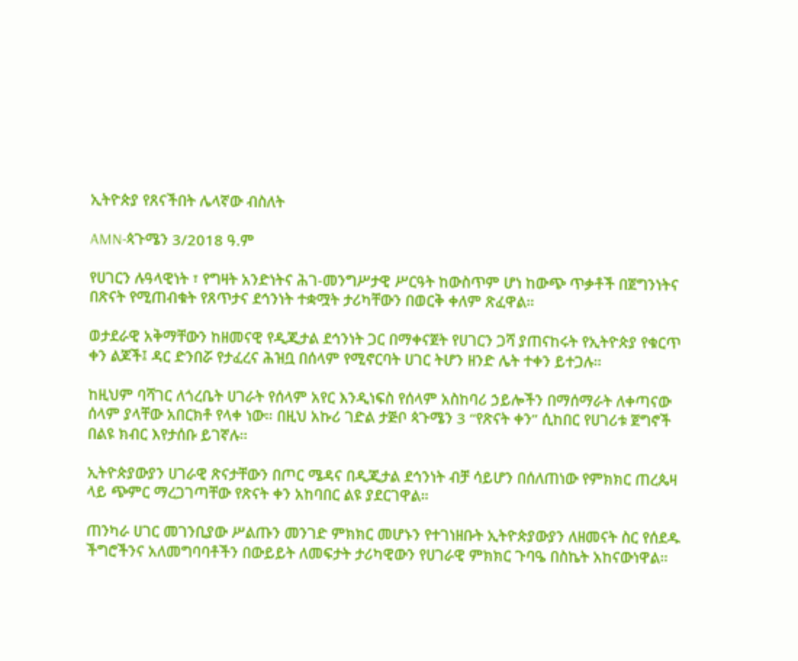ኢትዮጵያ የጸናችበት ሌላኛው ብስለት

AMN-ጳጉሜን 3/2018 ዓ.ም

የሀገርን ሉዓላዊነት ፣ የግዛት አንድነትና ሕገ-መንግሥታዊ ሥርዓት ከውስጥም ሆነ ከውጭ ጥቃቶች በጀግንነትና በጽናት የሚጠብቁት የጸጥታና ደኅንነት ተቋሟት ታሪካቸውን በወርቅ ቀለም ጽፈዋል።

ወታደራዊ አቅማቸውን ከዘመናዊ የዲጂታል ደኅንነት ጋር በማቀናጀት የሀገርን ጋሻ ያጠናከሩት የኢትዮጵያ የቁርጥ ቀን ልጆች፤ ዳር ድንበሯ የታፈረና ሕዝቧ በሰላም የሚኖርባት ሀገር ትሆን ዘንድ ሌት ተቀን ይተጋሉ።

ከዚህም ባሻገር ለጎረቤት ሀገራት የሰላም አየር እንዲነፍስ የሰላም አስከባሪ ኃይሎችን በማሰማራት ለቀጣናው ሰላም ያላቸው አበርክቶ የላቀ ነው። በዚህ አኩሪ ገድል ታጅቦ ጳጉሜን 3 “የጽናት ቀን” ሲከበር የሀገሪቱ ጀግኖች በልዩ ክብር እየታሰቡ ይገኛሉ።

ኢትዮጵያውያን ሀገራዊ ጽናታቸውን በጦር ሜዳና በዲጂታል ደኅንነት ብቻ ሳይሆን በሰለጠነው የምክክር ጠረጴዛ ላይ ጭምር ማረጋገጣቸው የጽናት ቀን አከባበር ልዩ ያደርገዋል።

ጠንካራ ሀገር መገንቢያው ሥልጡን መንገድ ምክክር መሆኑን የተገነዘቡት ኢትዮጵያውያን ለዘመናት ስር የሰደዱ ችግሮችንና አለመግባባቶችን በውይይት ለመፍታት ታሪካዊውን የሀገራዊ ምክክር ጉባዔ በስኬት አከናውነዋል።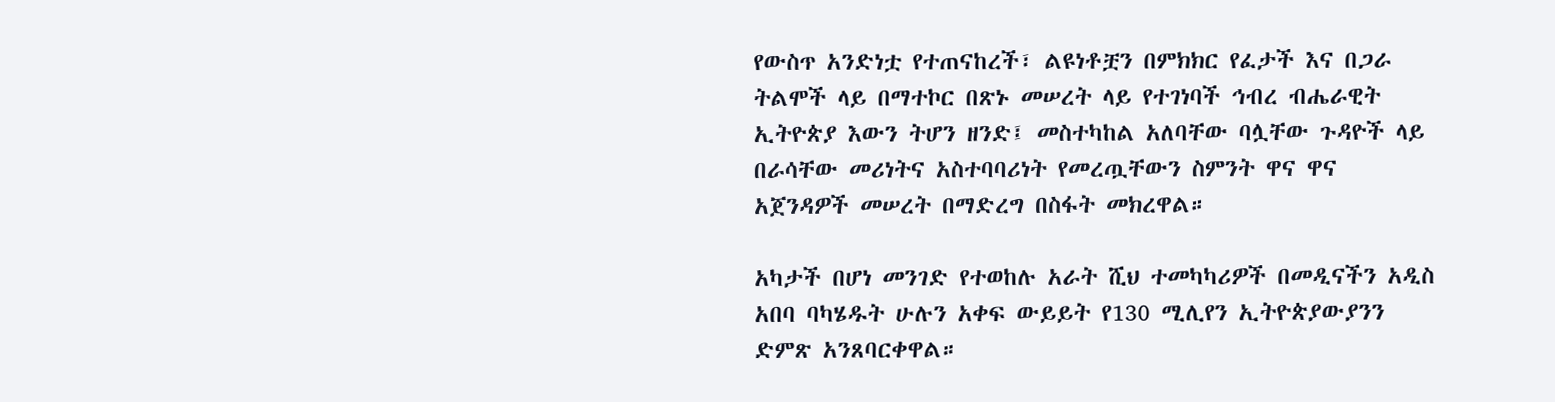የውስጥ አንድነቷ የተጠናከረች፣ ልዩነቶቿን በምክክር የፈታች እና በጋራ ትልሞች ላይ በማተኮር በጽኑ መሠረት ላይ የተገነባች ኅብረ ብሔራዊት ኢትዮጵያ እውን ትሆን ዘንድ፤ መስተካከል አለባቸው ባሏቸው ጉዳዮች ላይ በራሳቸው መሪነትና አስተባባሪነት የመረጧቸውን ስምንት ዋና ዋና አጀንዳዎች መሠረት በማድረግ በስፋት መክረዋል።

አካታች በሆነ መንገድ የተወከሉ አራት ሺህ ተመካካሪዎች በመዲናችን አዲስ አበባ ባካሄዱት ሁሉን አቀፍ ውይይት የ130 ሚሊየን ኢትዮጵያውያንን ድምጽ አንጸባርቀዋል።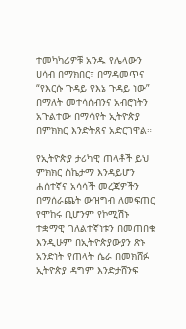ተመካካሪዎቹ አንዱ የሌላውን ሀሳብ በማክበር፣ በማዳመጥና “የእርሱ ጉዳይ የእኔ ጉዳይ ነው” በማለት መተሳሰብንና አብሮነትን አጉልተው በማሳየት ኢትዮጵያ በምክክር እንድትጸና አድርገዋል።

የኢትዮጵያ ታሪካዊ ጠላቶች ይህ ምክክር ስኬታማ እንዳይሆን ሐሰተኛና አሳሳች መረጃዎችን በማሰራጨት ውዝግብ ለመፍጠር የሞከሩ ቢሆንም የኮሚሽኑ ተቋማዊ ገለልተኛነቱን በመጠበቁ እንዲሁም በኢትዮጵያውያን ጽኑ አንድነት የጠላት ሴራ በመክሸፉ ኢትዮጵያ ዳግም እንድታሸንፍ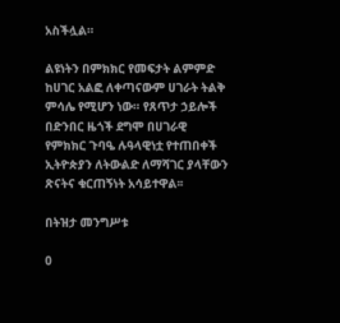አስችሏል።

ልዩነትን በምክክር የመፍታት ልምምድ ከሀገር አልፎ ለቀጣናውም ሀገራት ትልቅ ምሳሌ የሚሆን ነው። የጸጥታ ኃይሎች በድንበር ዜጎች ደግሞ በሀገራዊ የምክክር ጉባዔ ሉዓላዊነቷ የተጠበቀች ኢትዮጵያን ለትውልድ ለማሻገር ያላቸውን ጽናትና ቁርጠኝነት አሳይተዋል፡፡

በትዝታ መንግሥቱ

0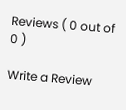Reviews ( 0 out of 0 )

Write a Review